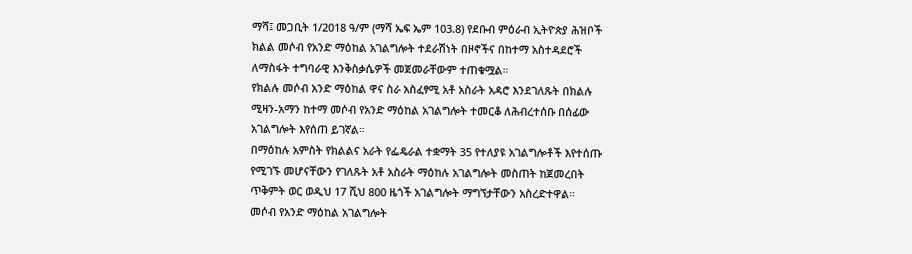ማሻ፤ መጋቢት 1/2018 ዓ/ም (ማሻ ኤፍ ኤም 103.8) የደቡብ ምዕራብ ኢትዮጵያ ሕዝቦች ክልል መሶብ የአንድ ማዕከል አገልግሎት ተደራሽነት በዞኖችና በከተማ አስተዳደሮች ለማስፋት ተግባራዊ እንቅስቃሴዎች መጀመራቸውም ተጠቁሟል።
የክልሉ መሶብ አንድ ማዕከል ዋና ስራ አስፈፃሚ አቶ አስራት አዳሮ እንደገለጹት በክልሉ ሚዛን-አማን ከተማ መሶብ የአንድ ማዕከል አገልግሎት ተመርቆ ለሕብረተሰቡ በሰፊው አገልግሎት እየሰጠ ይገኛል።
በማዕከሉ አምስት የክልልና አራት የፌዴራል ተቋማት 35 የተለያዩ አገልግሎቶች እየተሰጡ የሚገኙ መሆናቸውን የገለጹት አቶ አስራት ማዕከሉ አገልግሎት መስጠት ከጀመረበት ጥቅምት ወር ወዲህ 17 ሺህ 800 ዜጎች አገልግሎት ማግኘታቸውን አስረድተዋል።
መሶብ የአንድ ማዕከል አገልግሎት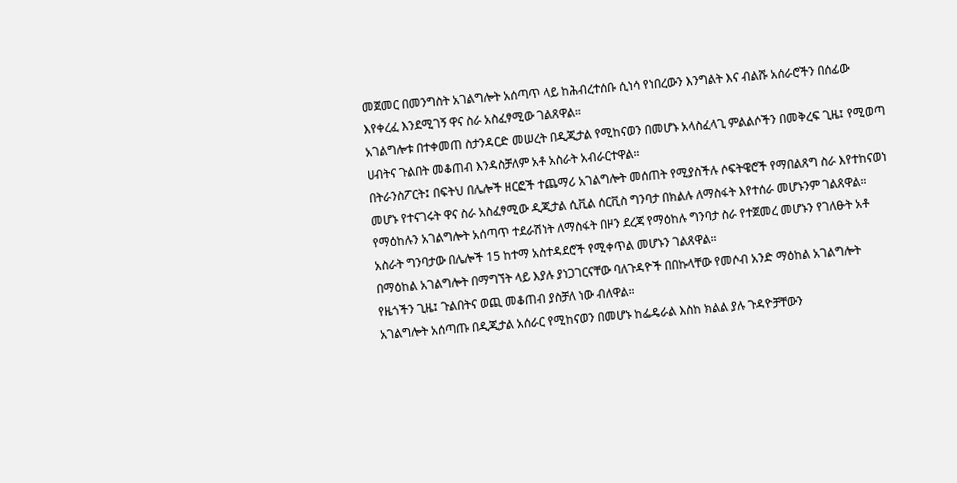መጀመር በመንግስት አገልግሎት አሰጣጥ ላይ ከሕብረተሰቡ ሲነሳ የነበረውን እንግልት እና ብልሹ አሰራሮችን በሰፊው እየቀረፈ እንደሚገኝ ዋና ስራ አስፈፃሚው ገልጸዋል።
አገልግሎቱ በተቀመጠ ስታንዳርድ መሠረት በዲጂታል የሚከናወን በመሆኑ አላስፈላጊ ምልልሶችን በመቅረፍ ጊዜ፤ የሚወጣ ሀብትና ጉልበት መቆጠብ እንዳስቻለም አቶ አስራት አብራርተዋል።
በትራንስፖርት፤ በፍትህ በሌሎች ዘርፎች ተጨማሪ አገልግሎት መሰጠት የሚያስችሉ ሶፍትዌሮች የማበልጸግ ስራ እየተከናወነ መሆኑ የተናገሩት ዋና ስራ አስፈፃሚው ዲጂታል ሲቪል ሰርቪስ ግንባታ በክልሉ ለማስፋት እየተሰራ መሆኑንም ገልጸዋል።
የማዕከሉን አገልግሎት አሰጣጥ ተደራሽነት ለማስፋት በዞን ደረጃ የማዕከሉ ግንባታ ስራ የተጀመረ መሆኑን የገለፁት አቶ አስራት ግንባታው በሌሎች 15 ከተማ አስተዳደሮች የሚቀጥል መሆኑን ገልጸዋል።
በማዕከል አገልግሎት በማግኘት ላይ እያሉ ያነጋገርናቸው ባለጉዳዮች በበኩላቸው የመሶብ አንድ ማዕከል አገልግሎት የዜጎችን ጊዜ፤ ጉልበትና ወጪ መቆጠብ ያስቻለ ነው ብለዋል።
አገልግሎት አሰጣጡ በዲጂታል አሰራር የሚከናወን በመሆኑ ከፌዴራል እስከ ክልል ያሉ ጉዳዮቻቸውን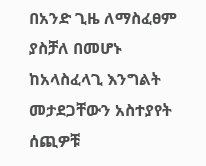በአንድ ጊዜ ለማስፈፀም ያስቻለ በመሆኑ ከአላስፈላጊ እንግልት መታደጋቸውን አስተያየት ሰጪዎቹ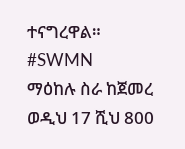ተናግረዋል።
#SWMN
ማዕከሉ ስራ ከጀመረ ወዲህ 17 ሺህ 800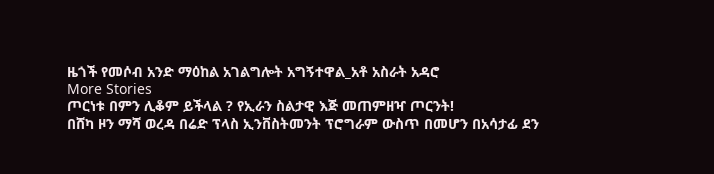ዜጎች የመሶብ አንድ ማዕከል አገልግሎት አግኝተዋል_አቶ አስራት አዳሮ
More Stories
ጦርነቱ በምን ሊቆም ይችላል ? የኢራን ስልታዊ እጅ መጠምዘዣ ጦርንት!
በሸካ ዞን ማሻ ወረዳ በሬድ ፕላስ ኢንቨስትመንት ፕሮግራም ውስጥ በመሆን በአሳታፊ ደን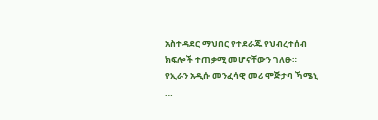አስተዳደር ማህበር የተደራጁ የህብረተሰብ ክፍሎች ተጠቃሚ መሆናቸውን ገለፁ።
የኢራን አዲሱ መንፈሳዊ መሪ ሞጅታባ ኻሜኒ …